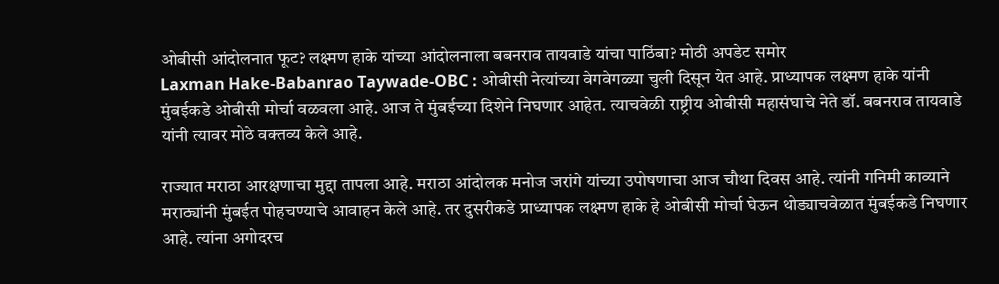ओबीसी आंदोलनात फूट? लक्ष्मण हाके यांच्या आंदोलनाला बबनराव तायवाडे यांचा पाठिंबा? मोठी अपडेट समोर
Laxman Hake-Babanrao Taywade-OBC : ओबीसी नेत्यांच्या वेगवेगळ्या चुली दिसून येत आहे. प्राध्यापक लक्ष्मण हाके यांनी मुंबईकडे ओबीसी मोर्चा वळवला आहे. आज ते मुंबईच्या दिशेने निघणार आहेत. त्याचवेळी राष्ट्रीय ओबीसी महासंघाचे नेते डॉ. बबनराव तायवाडे यांनी त्यावर मोठे वक्तव्य केले आहे.

राज्यात मराठा आरक्षणाचा मुद्दा तापला आहे. मराठा आंदोलक मनोज जरांगे यांच्या उपोषणाचा आज चौथा दिवस आहे. त्यांनी गनिमी काव्याने मराठ्यांनी मुंबईत पोहचण्याचे आवाहन केले आहे. तर दुसरीकडे प्राध्यापक लक्ष्मण हाके हे ओबीसी मोर्चा घेऊन थोड्याचवेळात मुंबईकडे निघणार आहे. त्यांना अगोदरच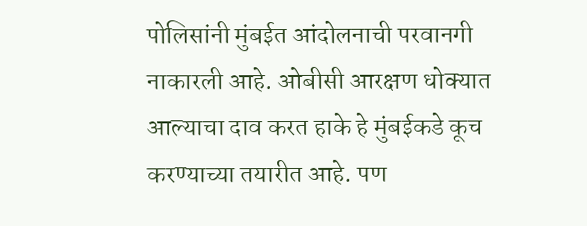पोलिसांनी मुंबईत आंदोलनाची परवानगी नाकारली आहे. ओबीसी आरक्षण धोक्यात आल्याचा दाव करत हाके हे मुंबईकडे कूच करण्याच्या तयारीत आहे. पण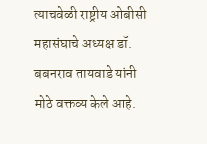त्याचवेळी राष्ट्रीय ओबीसी महासंघाचे अध्यक्ष डॉ. बबनराव तायवाडे यांनी मोठे वक्तव्य केले आहे.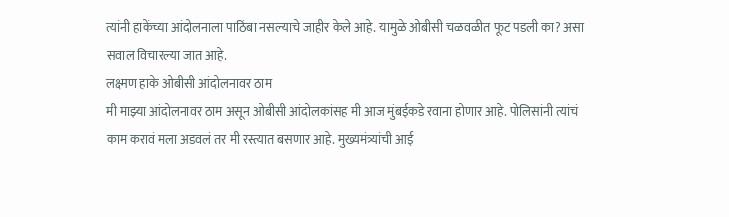त्यांनी हाकेंच्या आंदोलनाला पाठिंबा नसल्याचे जाहीर केले आहे. यामुळे ओबीसी चळवळीत फूट पडली का? असा सवाल विचारल्या जात आहे.
लक्ष्मण हाके ओबीसी आंदोलनावर ठाम
मी माझ्या आंदोलनावर ठाम असून ओबीसी आंदोलकांसह मी आज मुंबईकडे रवाना होणार आहे. पोलिसांनी त्यांचं काम करावं मला अडवलं तर मी रस्त्यात बसणार आहे. मुख्यमंत्र्यांची आई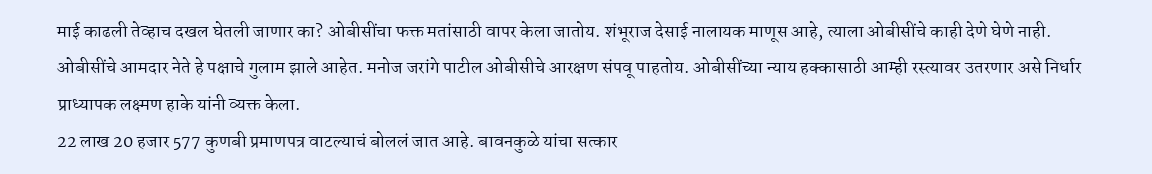माई काढली तेव्हाच दखल घेतली जाणार का? ओबीसींचा फक्त मतांसाठी वापर केला जातोय. शंभूराज देसाई नालायक माणूस आहे, त्याला ओबीसींचे काही देणे घेणे नाही. ओबीसींचे आमदार नेते हे पक्षाचे गुलाम झाले आहेत. मनोज जरांगे पाटील ओबीसीचे आरक्षण संपवू पाहतोय. ओबीसींच्या न्याय हक्कासाठी आम्ही रस्त्यावर उतरणार असे निर्धार प्राध्यापक लक्ष्मण हाके यांनी व्यक्त केला.
22 लाख 20 हजार 577 कुणबी प्रमाणपत्र वाटल्याचं बोललं जात आहे. बावनकुळे यांचा सत्कार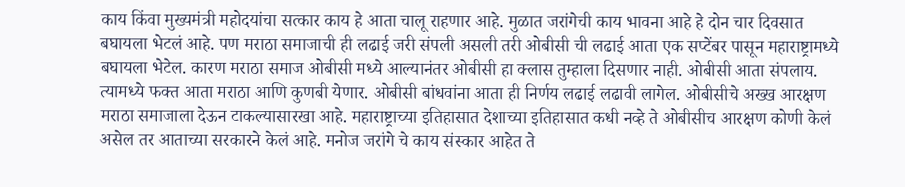काय किंवा मुख्यमंत्री महोदयांचा सत्कार काय हे आता चालू राहणार आहे. मुळात जरांगेची काय भावना आहे हे दोन चार दिवसात बघायला भेटलं आहे. पण मराठा समाजाची ही लढाई जरी संपली असली तरी ओबीसी ची लढाई आता एक सप्टेंबर पासून महाराष्ट्रामध्ये बघायला भेटेल. कारण मराठा समाज ओबीसी मध्ये आल्यानंतर ओबीसी हा क्लास तुम्हाला दिसणार नाही. ओबीसी आता संपलाय. त्यामध्ये फक्त आता मराठा आणि कुणबी येणार. ओबीसी बांधवांना आता ही निर्णय लढाई लढावी लागेल. ओबीसीचे अख्ख आरक्षण मराठा समाजाला देऊन टाकल्यासारखा आहे. महाराष्ट्राच्या इतिहासात देशाच्या इतिहासात कधी नव्हे ते ओबीसीच आरक्षण कोणी केलं असेल तर आताच्या सरकारने केलं आहे. मनोज जरांगे चे काय संस्कार आहेत ते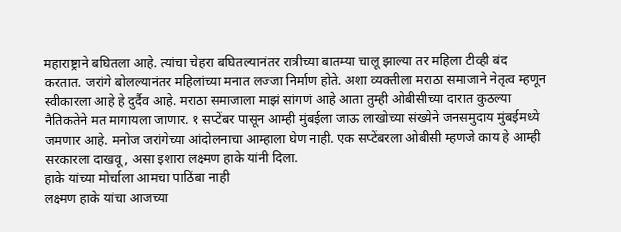महाराष्ट्राने बघितला आहे. त्यांचा चेहरा बघितल्यानंतर रात्रीच्या बातम्या चालू झाल्या तर महिला टीव्ही बंद करतात. जरांगे बोलल्यानंतर महिलांच्या मनात लज्जा निर्माण होते. अशा व्यक्तीला मराठा समाजाने नेतृत्व म्हणून स्वीकारला आहे हे दुर्दैव आहे. मराठा समाजाला माझं सांगणं आहे आता तुम्ही ओबीसीच्या दारात कुठल्या नैतिकतेने मत मागायला जाणार. १ सप्टेंबर पासून आम्ही मुंबईला जाऊ लाखोच्या संख्येने जनसमुदाय मुंबईमध्ये जमणार आहे. मनोज जरांगेच्या आंदोलनाचा आम्हाला घेण नाही. एक सप्टेंबरला ओबीसी म्हणजे काय हे आम्ही सरकारला दाखवू, असा इशारा लक्ष्मण हाके यांनी दिला.
हाके यांच्या मोर्चाला आमचा पाठिंबा नाही
लक्ष्मण हाके यांचा आजच्या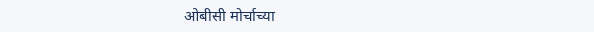ओबीसी मोर्चाच्या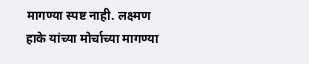मागण्या स्पष्ट नाही. लक्ष्मण हाके यांच्या मोर्चाच्या मागण्या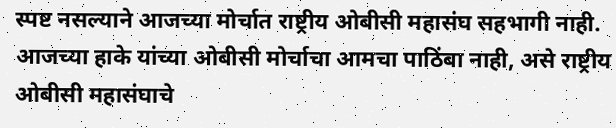स्पष्ट नसल्याने आजच्या मोर्चात राष्ट्रीय ओबीसी महासंघ सहभागी नाही. आजच्या हाके यांच्या ओबीसी मोर्चाचा आमचा पाठिंबा नाही, असे राष्ट्रीय ओबीसी महासंघाचे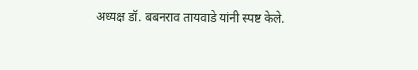अध्यक्ष डॉ. बबनराव तायवाडे यांनी स्पष्ट केले.